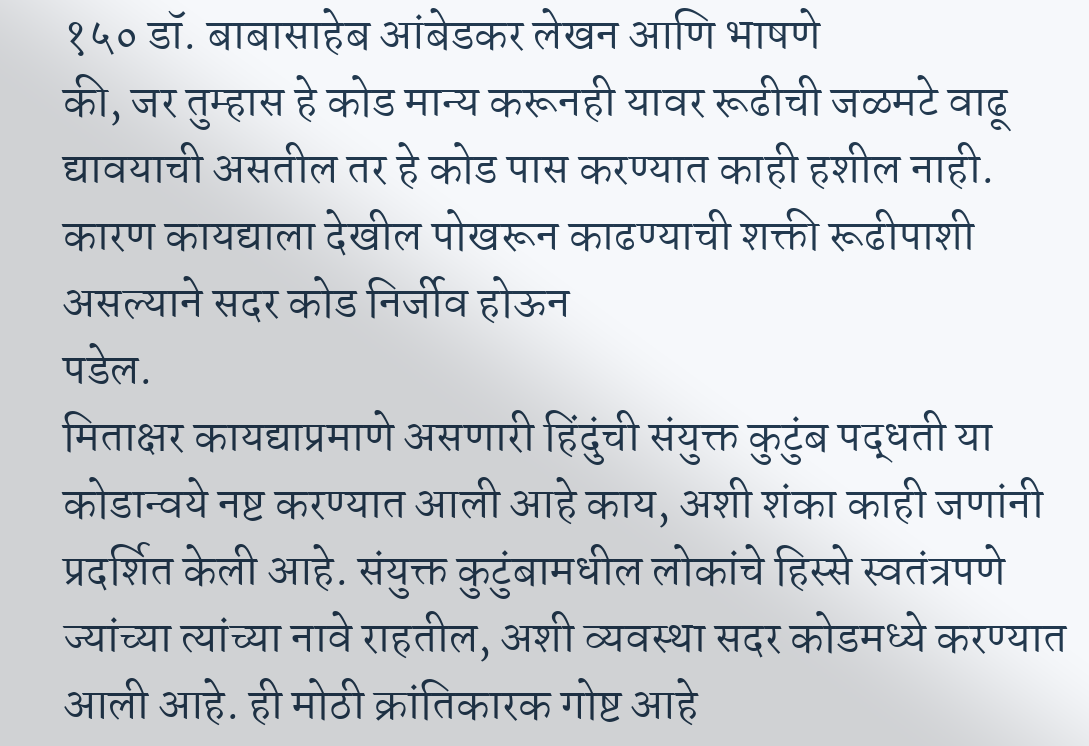१५० डॉ. बाबासाहेब आंबेडकर लेखन आणि भाषणे
की, जर तुम्हास हे कोड मान्य करूनही यावर रूढीची जळमटे वाढू द्यावयाची असतील तर हे कोड पास करण्यात काही हशील नाही. कारण कायद्याला देखील पोखरून काढण्याची शक्ती रूढीपाशी असल्याने सदर कोड निर्जीव होऊन
पडेल.
मिताक्षर कायद्याप्रमाणे असणारी हिंदुंची संयुक्त कुटुंब पद्धती या कोडान्वये नष्ट करण्यात आली आहे काय, अशी शंका काही जणांनी प्रदर्शित केली आहे. संयुक्त कुटुंबामधील लोकांचे हिस्से स्वतंत्रपणे ज्यांच्या त्यांच्या नावे राहतील, अशी व्यवस्था सदर कोडमध्ये करण्यात आली आहे. ही मोठी क्रांतिकारक गोष्ट आहे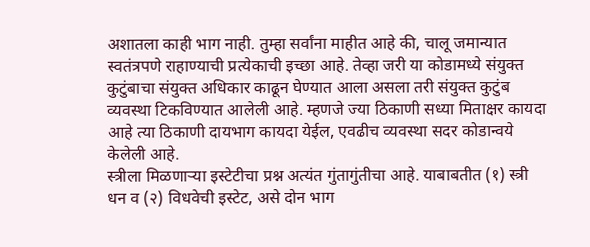अशातला काही भाग नाही. तुम्हा सर्वांना माहीत आहे की, चालू जमान्यात स्वतंत्रपणे राहाण्याची प्रत्येकाची इच्छा आहे. तेव्हा जरी या कोडामध्ये संयुक्त कुटुंबाचा संयुक्त अधिकार काढून घेण्यात आला असला तरी संयुक्त कुटुंब व्यवस्था टिकविण्यात आलेली आहे. म्हणजे ज्या ठिकाणी सध्या मिताक्षर कायदा आहे त्या ठिकाणी दायभाग कायदा येईल, एवढीच व्यवस्था सदर कोडान्वये केलेली आहे.
स्त्रीला मिळणाऱ्या इस्टेटीचा प्रश्न अत्यंत गुंतागुंतीचा आहे. याबाबतीत (१) स्त्री धन व (२) विधवेची इस्टेट, असे दोन भाग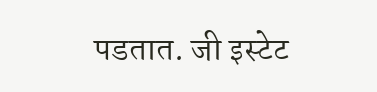पडतात. जी इस्टेट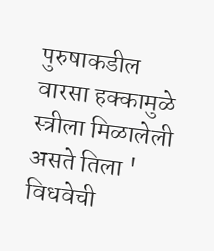पुरुषाकडील वारसा हक्कामुळे स्त्रीला मिळालेली असते तिला ' विधवेची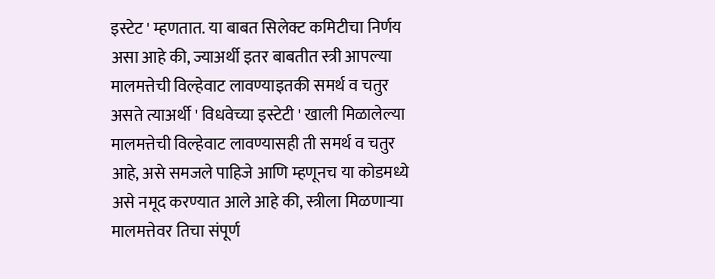इस्टेट ' म्हणतात. या बाबत सिलेक्ट कमिटीचा निर्णय असा आहे की, ज्याअर्थी इतर बाबतीत स्त्री आपल्या मालमत्तेची विल्हेवाट लावण्याइतकी समर्थ व चतुर असते त्याअर्थी ' विधवेच्या इस्टेटी ' खाली मिळालेल्या मालमत्तेची विल्हेवाट लावण्यासही ती समर्थ व चतुर आहे, असे समजले पाहिजे आणि म्हणूनच या कोडमध्ये असे नमूद करण्यात आले आहे की, स्त्रीला मिळणाऱ्या मालमत्तेवर तिचा संपूर्ण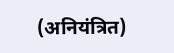(अनियंत्रित)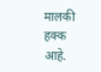मालकी हक्क आहे.